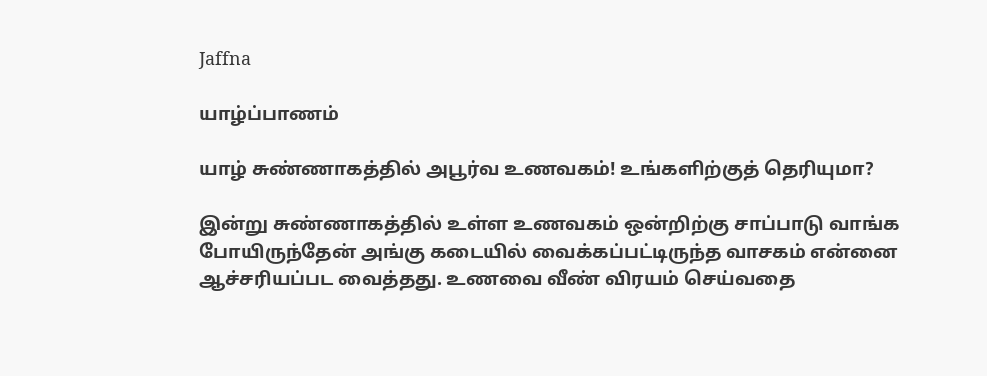Jaffna

யாழ்ப்பாணம்

யாழ் சுண்ணாகத்தில் அபூர்வ உணவகம்! உங்களிற்குத் தெரியுமா?

இன்று சுண்ணாகத்தில் உள்ள உணவகம் ஒன்றிற்கு சாப்பாடு வாங்க போயிருந்தேன் அங்கு கடையில் வைக்கப்பட்டிருந்த வாசகம் என்னை ஆச்சரியப்பட வைத்தது. உணவை வீண் விரயம் செய்வதை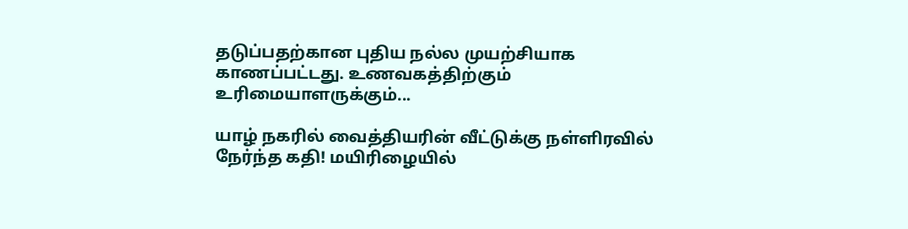தடுப்பதற்கான புதிய நல்ல முயற்சியாக காணப்பட்டது. உணவகத்திற்கும் உரிமையாளருக்கும்...

யாழ் நகரில் வைத்தியரின் வீட்டுக்கு நள்ளிரவில் நேர்ந்த கதி! மயிரிழையில்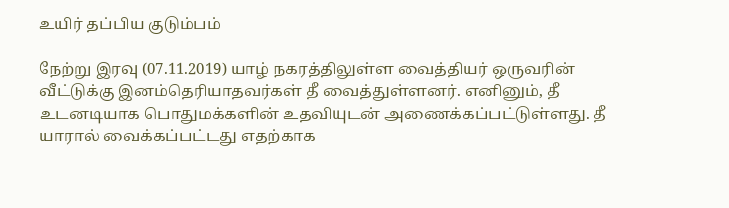உயிர் தப்பிய குடும்பம்

நேற்று இரவு (07.11.2019) யாழ் நகரத்திலுள்ள வைத்தியர் ஒருவரின் வீட்டுக்கு இனம்தெரியாதவர்கள் தீ வைத்துள்ளனர். எனினும், தீ உடனடியாக பொதுமக்களின் உதவியுடன் அணைக்கப்பட்டுள்ளது. தீ யாரால் வைக்கப்பட்டது எதற்காக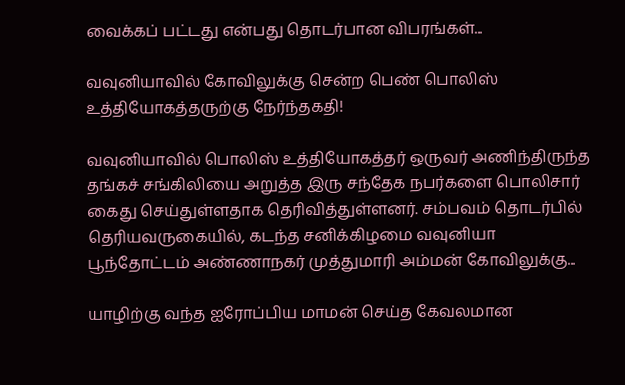வைக்கப் பட்டது என்பது தொடர்பான விபரங்கள்...

வவுனியாவில் கோவிலுக்கு சென்ற பெண் பொலிஸ் உத்தியோகத்தருற்கு நேர்ந்தகதி!

வவுனியாவில் பொலிஸ் உத்தியோகத்தர் ஒருவர் அணிந்திருந்த தங்கச் சங்கிலியை அறுத்த இரு சந்தேக நபர்களை பொலிசார் கைது செய்துள்ளதாக தெரிவித்துள்ளனர். சம்பவம் தொடர்பில் தெரியவருகையில், கடந்த சனிக்கிழமை வவுனியா பூந்தோட்டம் அண்ணாநகர் முத்துமாரி அம்மன் கோவிலுக்கு...

யாழிற்கு வந்த ஐரோப்பிய மாமன் செய்த கேவலமான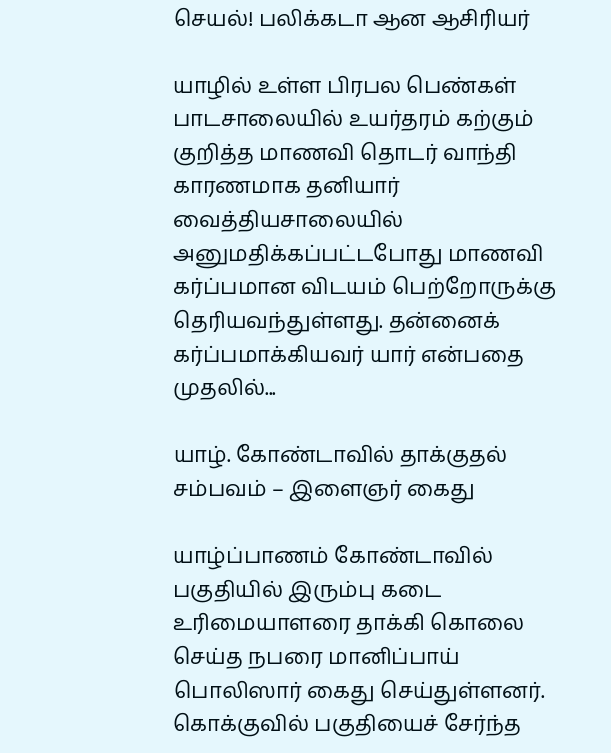செயல்! பலிக்கடா ஆன ஆசிரியர்

யாழில் உள்ள பிரபல பெண்கள் பாடசாலையில் உயர்தரம் கற்கும் குறித்த மாணவி தொடர் வாந்தி காரணமாக தனியார் வைத்தியசாலையில் அனுமதிக்கப்பட்டபோது மாணவி கர்ப்பமான விடயம் பெற்றோருக்கு தெரியவந்துள்ளது. தன்னைக் கர்ப்பமாக்கியவர் யார் என்பதை முதலில்...

யாழ். கோண்டாவில் தாக்குதல் சம்பவம் – இளைஞர் கைது

யாழ்ப்பாணம் கோண்டாவில் பகுதியில் இரும்பு கடை உரிமையாளரை தாக்கி கொலை செய்த நபரை மானிப்பாய் பொலிஸார் கைது செய்துள்ளனர். கொக்குவில் பகுதியைச் சேர்ந்த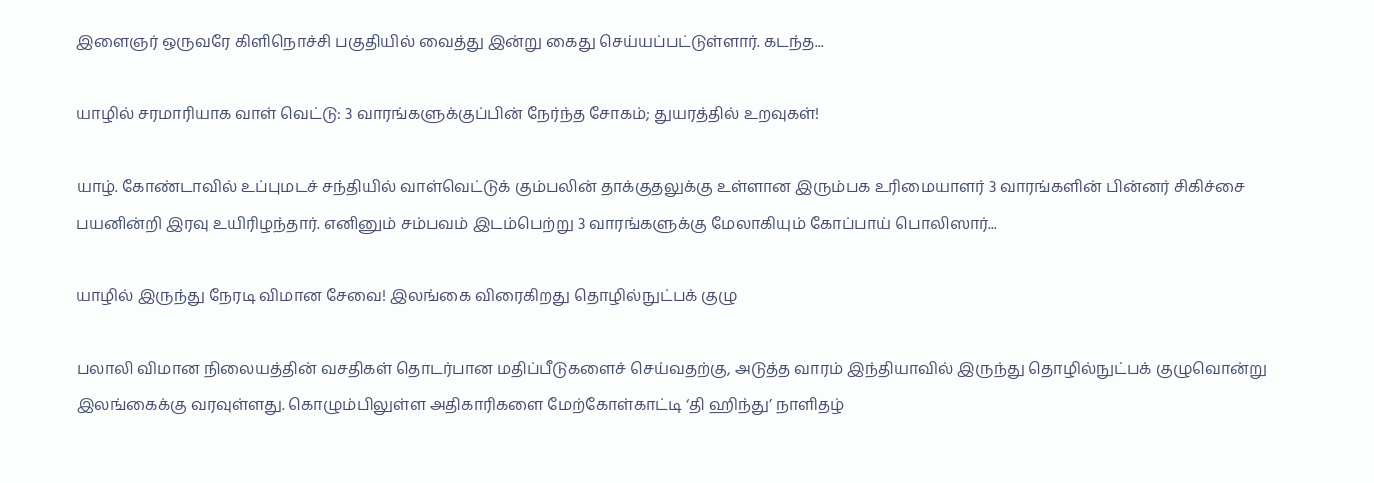இளைஞர் ஒருவரே கிளிநொச்சி பகுதியில் வைத்து இன்று கைது செய்யப்பட்டுள்ளார். கடந்த...

யாழில் சரமாரியாக வாள் வெட்டு: 3 வாரங்களுக்குப்பின் நேர்ந்த சோகம்; துயரத்தில் உறவுகள்!

யாழ். கோண்டாவில் உப்புமடச் சந்தியில் வாள்வெட்டுக் கும்பலின் தாக்குதலுக்கு உள்ளான இரும்பக உரிமையாளர் 3 வாரங்களின் பின்னர் சிகிச்சை பயனின்றி இரவு உயிரிழந்தார். எனினும் சம்பவம் இடம்பெற்று 3 வாரங்களுக்கு மேலாகியும் கோப்பாய் பொலிஸார்...

யாழில் இருந்து நேரடி விமான சேவை! இலங்கை விரைகிறது தொழில்நுட்பக் குழு

பலாலி விமான நிலையத்தின் வசதிகள் தொடர்பான மதிப்பீடுகளைச் செய்வதற்கு, அடுத்த வாரம் இந்தியாவில் இருந்து தொழில்நுட்பக் குழுவொன்று இலங்கைக்கு வரவுள்ளது. கொழும்பிலுள்ள அதிகாரிகளை மேற்கோள்காட்டி ‘தி ஹிந்து’ நாளிதழ்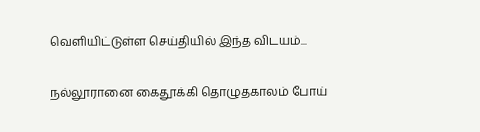வெளியிட்டுள்ள செய்தியில் இந்த விடயம்...

நல்லூரானை கைதூக்கி தொழுதகாலம் போய்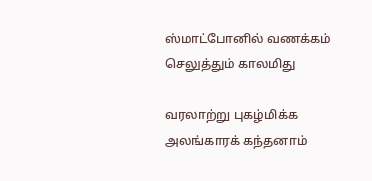ஸ்மாட்போனில் வணக்கம் செலுத்தும் காலமிது

வரலாற்று புகழ்மிக்க அலங்காரக் கந்தனாம்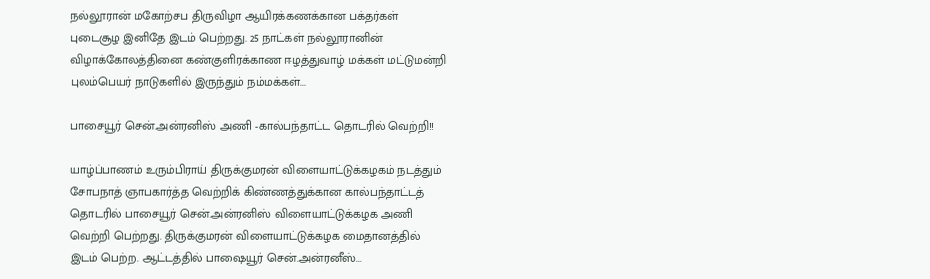நல்லூரான் மகோற்சப திருவிழா ஆயிரக்கணக்கான பக்தர்கள் புடைசூழ இனிதே இடம் பெற்றது. 25 நாட்கள் நல்லூரானின் விழாக்கோலத்தினை கண்குளிரக்காண ஈழத்துவாழ் மக்கள் மட்டுமன்றி புலம்பெயர் நாடுகளில் இருந்தும் நம்மக்கள்...

பாசையூர் சென்.அன்ரனிஸ் அணி -கால்பந்தாட்ட தொடரில் வெற்றி!!

யாழ்ப்பாணம் உரும்பிராய் திருக்குமரன் விளையாட்டுக்கழகம் நடத்தும் சோபநாத் ஞாபகார்த்த வெற்றிக் கிண்ணத்துக்கான கால்பந்தாட்டத் தொடரில் பாசையூர் சென்.அன்ரனிஸ் விளையாட்டுக்கழக அணி வெற்றி பெற்றது. திருக்குமரன் விளையாட்டுக்கழக மைதானத்தில் இடம் பெற்ற. ஆட்டத்தில் பாஷையூர் சென்.அன்ரனீஸ்...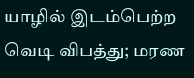யாழில் இடம்பெற்ற வெடி விபத்து; மரண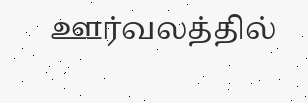ஊர்வலத்தில்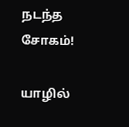நடந்த சோகம்!

யாழில்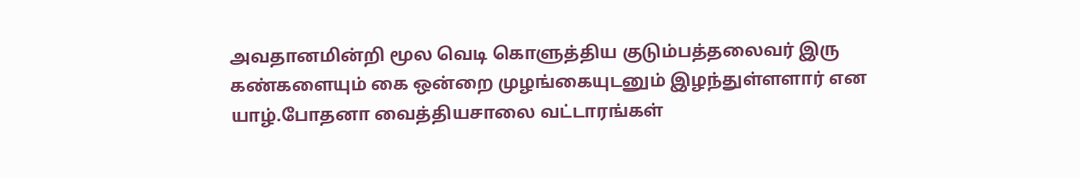அவதானமின்றி மூல வெடி கொளுத்திய குடும்பத்தலைவர் இரு கண்களையும் கை ஒன்றை முழங்கையுடனும் இழந்துள்ளளார் என யாழ்.போதனா வைத்தியசாலை வட்டாரங்கள்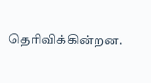தெரிவிக்கின்றன.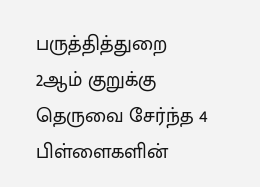பருத்தித்துறை 2ஆம் குறுக்கு தெருவை சேர்ந்த 4 பிள்ளைகளின்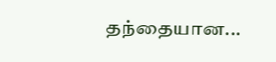தந்தையான...